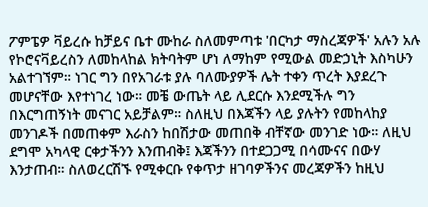ፖምፔዎ ቫይረሱ ከቻይና ቤተ ሙከራ ስለመምጣቱ 'በርካታ ማስረጃዎች' አሉን አሉ
የኮሮናቫይረስን ለመከላከል ክትባትም ሆነ ለማከም የሚውል መድኃኒት እስካሁን አልተገኘም። ነገር ግን በየአገራቱ ያሉ ባለሙያዎች ሌት ተቀን ጥረት እያደረጉ መሆናቸው እየተነገረ ነው። መቼ ውጤት ላይ ሊደርሱ እንደሚችሉ ግን በእርግጠኝነት መናገር አይቻልም። ስለዚህ በእጃችን ላይ ያሉትን የመከላከያ መንገዶች በመጠቀም እራስን ከበሽታው መጠበቅ ብቸኛው መንገድ ነው። ለዚህ ደግሞ አካላዊ ርቀታችንን እንጠብቅ፤ እጃችንን በተደጋጋሚ በሳሙናና በውሃ እንታጠብ። ስለወረርሽኙ የሚቀርቡ የቀጥታ ዘገባዎችንና መረጃዎችን ከዚህ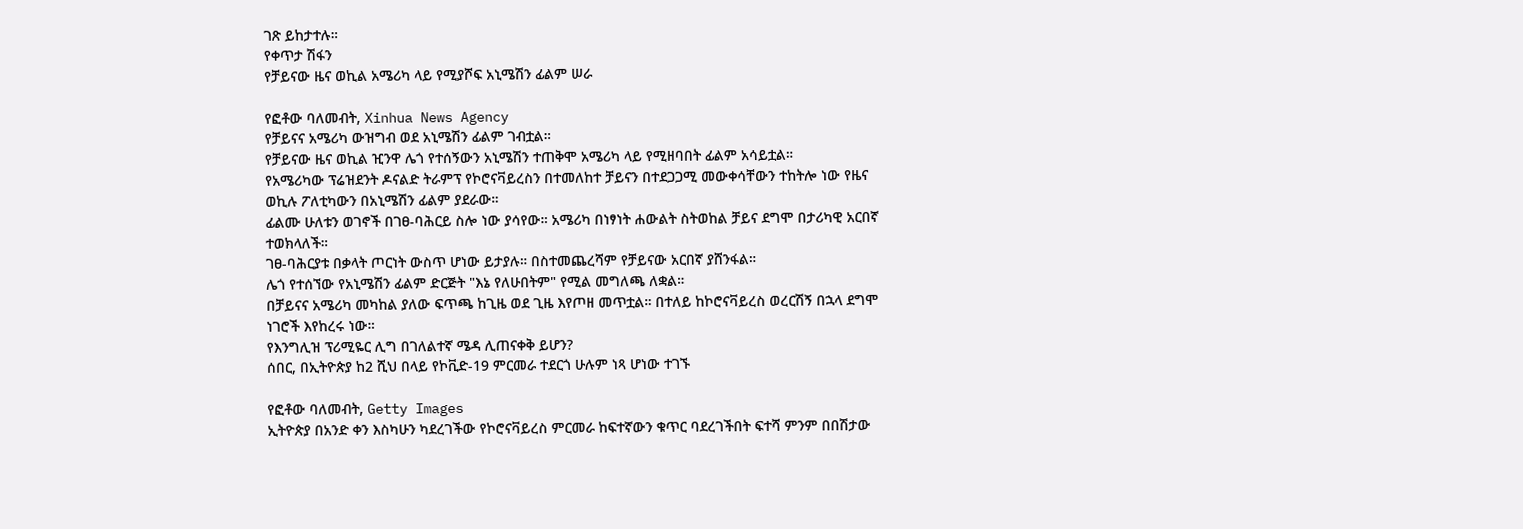ገጽ ይከታተሉ።
የቀጥታ ሽፋን
የቻይናው ዜና ወኪል አሜሪካ ላይ የሚያሾፍ አኒሜሽን ፊልም ሠራ

የፎቶው ባለመብት, Xinhua News Agency
የቻይናና አሜሪካ ውዝግብ ወደ አኒሜሽን ፊልም ገብቷል።
የቻይናው ዜና ወኪል ዢንዋ ሌጎ የተሰኝውን አኒሜሽን ተጠቅሞ አሜሪካ ላይ የሚዘባበት ፊልም አሳይቷል።
የአሜሪካው ፕሬዝደንት ዶናልድ ትራምፕ የኮሮናቫይረስን በተመለከተ ቻይናን በተደጋጋሚ መውቀሳቸውን ተከትሎ ነው የዜና ወኪሉ ፖለቲካውን በአኒሜሽን ፊልም ያደራው።
ፊልሙ ሁለቱን ወገኖች በገፀ-ባሕርይ ስሎ ነው ያሳየው። አሜሪካ በነፃነት ሐውልት ስትወከል ቻይና ደግሞ በታሪካዊ አርበኛ ተወክላለች።
ገፀ-ባሕርያቱ በቃላት ጦርነት ውስጥ ሆነው ይታያሉ። በስተመጨረሻም የቻይናው አርበኛ ያሸንፋል።
ሌጎ የተሰኘው የአኒሜሽን ፊልም ድርጅት "እኔ የለሁበትም" የሚል መግለጫ ለቋል።
በቻይናና አሜሪካ መካከል ያለው ፍጥጫ ከጊዜ ወደ ጊዜ እየጦዘ መጥቷል። በተለይ ከኮሮናቫይረስ ወረርሽኝ በኋላ ደግሞ ነገሮች እየከረሩ ነው።
የእንግሊዝ ፕሪሚዬር ሊግ በገለልተኛ ሜዳ ሊጠናቀቅ ይሆን?
ሰበር, በኢትዮጵያ ከ2 ሺህ በላይ የኮቪድ-19 ምርመራ ተደርጎ ሁሉም ነጻ ሆነው ተገኙ

የፎቶው ባለመብት, Getty Images
ኢትዮጵያ በአንድ ቀን እስካሁን ካደረገችው የኮሮናቫይረስ ምርመራ ከፍተኛውን ቁጥር ባደረገችበት ፍተሻ ምንም በበሽታው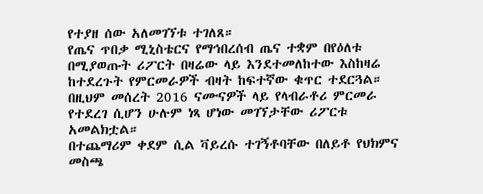የተያዘ ሰው አለመገኘቱ ተገለጸ።
የጤና ጥበቃ ሚኒስቴርና የማኅበረሰብ ጤና ተቋም በየዕለቱ በሚያወጡት ሪፖርት በዛሬው ላይ እንደተመለከተው እስከዛሬ ከተደረጉት የምርመራዎች ብዛት ከፍተኛው ቁጥር ተደርጓል።
በዚህም መሰረት 2016 ናሙናዎች ላይ የላብራቶሪ ምርመራ የተደረገ ሲሆን ሁሉም ነጻ ሆነው መገኘታቸው ሪፖርቱ አመልክቷል።
በተጨማሪም ቀደም ሲል ቫይረሱ ተገኝቶባቸው በለይቶ የህክምና መስጫ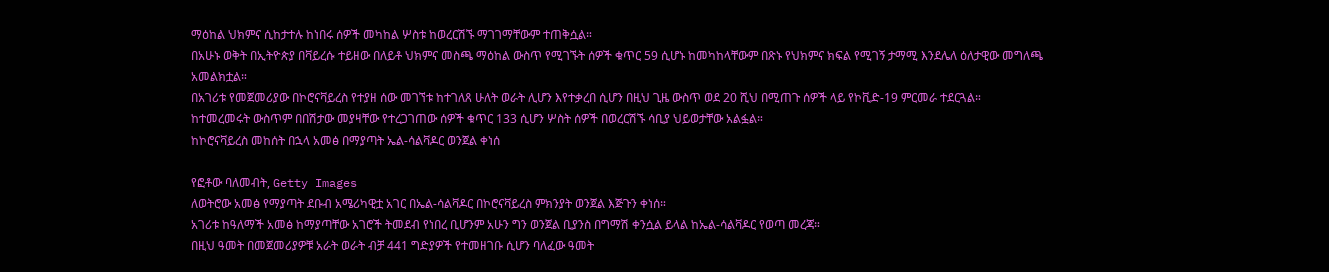ማዕከል ህክምና ሲከታተሉ ከነበሩ ሰዎች መካከል ሦስቱ ከወረርሽኙ ማገገማቸውም ተጠቅሷል።
በአሁኑ ወቅት በኢትዮጵያ በቫይረሱ ተይዘው በለይቶ ህክምና መስጫ ማዕከል ውስጥ የሚገኙት ሰዎች ቁጥር 59 ሲሆኑ ከመካከላቸውም በጽኑ የህክምና ክፍል የሚገኝ ታማሚ እንደሌለ ዕለታዊው መግለጫ አመልክቷል።
በአገሪቱ የመጀመሪያው በኮሮናቫይረስ የተያዘ ሰው መገኘቱ ከተገለጸ ሁለት ወራት ሊሆን እየተቃረበ ሲሆን በዚህ ጊዜ ውስጥ ወደ 20 ሺህ በሚጠጉ ሰዎች ላይ የኮቪድ-19 ምርመራ ተደርጓል።
ከተመረመሩት ውስጥም በበሽታው መያዛቸው የተረጋገጠው ሰዎች ቁጥር 133 ሲሆን ሦስት ሰዎች በወረርሽኙ ሳቢያ ህይወታቸው አልፏል።
ከኮሮናቫይረስ መከሰት በኋላ አመፅ በማያጣት ኤል-ሳልቫዶር ወንጀል ቀነሰ

የፎቶው ባለመብት, Getty Images
ለወትሮው አመፅ የማያጣት ደቡብ አሜሪካዊቷ አገር በኤል-ሳልቫዶር በኮሮናቫይረስ ምክንያት ወንጀል እጅጉን ቀነሰ።
አገሪቱ ከዓለማች አመፅ ከማያጣቸው አገሮች ትመደብ የነበረ ቢሆንም አሁን ግን ወንጀል ቢያንስ በግማሽ ቀንሷል ይላል ከኤል-ሳልቫዶር የወጣ መረጃ።
በዚህ ዓመት በመጀመሪያዎቹ አራት ወራት ብቻ 441 ግድያዎች የተመዘገቡ ሲሆን ባለፈው ዓመት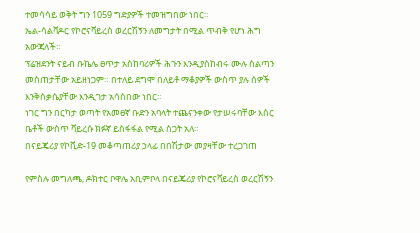ተመሳሳይ ወቅት ግን 1059 ግድያዎች ተመዝግበው ነበር።
ኤል-ሳልቫዶር የኮሮናቫይረስ ወረርሽኝን ለመግታት በሚል ጥብቅ የሆነ ሕግ አውጃለች።
ፕሬዝደንት ናይብ ቡኬሌ ፀጥታ አስከባሪዎች ሕጉን እንዲያስከብሩ ሙሉ ስልጣን መስጠታቸው አይዘነጋም። በተለይ ደግሞ በለይቶ ማቆያዎች ውስጥ ያሉ ሰዎች እንቅስቃሴያቸው እንዲገታ አሳስበው ነበር።
ነገር ግን በርካታ ወጣት የአመፀኛ ቡድን አባላት ተጨናንቀው የታሠሩባቸው እስር ቤቶች ውስጥ ቫይረሱ ክፉኛ ይስፋፋል የሚል ስጋት አለ።
በናይጄሪያ የኮቪድ-19 መቆጣጠሪያ ኃላፊ በበሽታው መያዛቸው ተረጋገጠ

የምስሉ መግለጫ, ዶክተር ቦዋሌ አቢምቦላ በናይጄሪያ የኮሮናቫይረስ ወረርሽኝን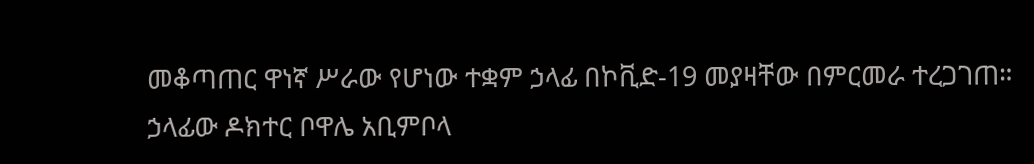መቆጣጠር ዋነኛ ሥራው የሆነው ተቋም ኃላፊ በኮቪድ-19 መያዛቸው በምርመራ ተረጋገጠ።
ኃላፊው ዶክተር ቦዋሌ አቢምቦላ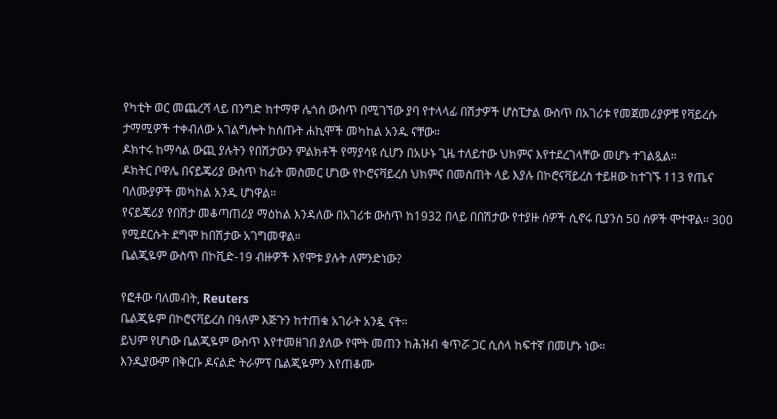የካቲት ወር መጨረሻ ላይ በንግድ ከተማዋ ሌጎስ ውስጥ በሚገኘው ያባ የተላላፊ በሽታዎች ሆስፒታል ውስጥ በአገሪቱ የመጀመሪያዎቹ የቫይረሱ ታማሚዎች ተቀብለው አገልግሎት ከሰጡት ሐኪሞች መካከል አንዱ ናቸው።
ዶክተሩ ከማሳል ውጪ ያሉትን የበሽታውን ምልክቶች የማያሳዩ ሲሆን በአሁኑ ጊዜ ተለይተው ህክምና እየተደረገላቸው መሆኑ ተገልጿል።
ዶክትር ቦዋሌ በናይጄሪያ ውስጥ ከፊት መስመር ሆነው የኮሮናቫይረስ ህክምና በመስጠት ላይ እያሉ በኮሮናቫይረስ ተይዘው ከተገኙ 113 የጤና ባለሙያዎች መካከል አንዱ ሆነዋል።
የናይጄሪያ የበሽታ መቆጣጠሪያ ማዕከል እንዳለው በአገሪቱ ውስጥ ከ1932 በላይ በበሽታው የተያዙ ሰዎች ሲኖሩ ቢያንስ 50 ሰዎች ሞተዋል። 300 የሚደርሱት ደግሞ ከበሽታው አገግመዋል።
ቤልጂዬም ውስጥ በኮቪድ-19 ብዙዎች እየሞቱ ያሉት ለምንድነው?

የፎቶው ባለመብት, Reuters
ቤልጂዬም በኮሮናቫይረስ በዓለም እጅጉን ከተጠቁ አገራት አንዷ ናት።
ይህም የሆነው ቤልጂዬም ውስጥ እየተመዘገበ ያለው የሞት መጠን ከሕዝብ ቁጥሯ ጋር ሲሰላ ከፍተኛ በመሆኑ ነው።
እንዲያውም በቅርቡ ዶናልድ ትራምፕ ቤልጂዬምን እየጠቆሙ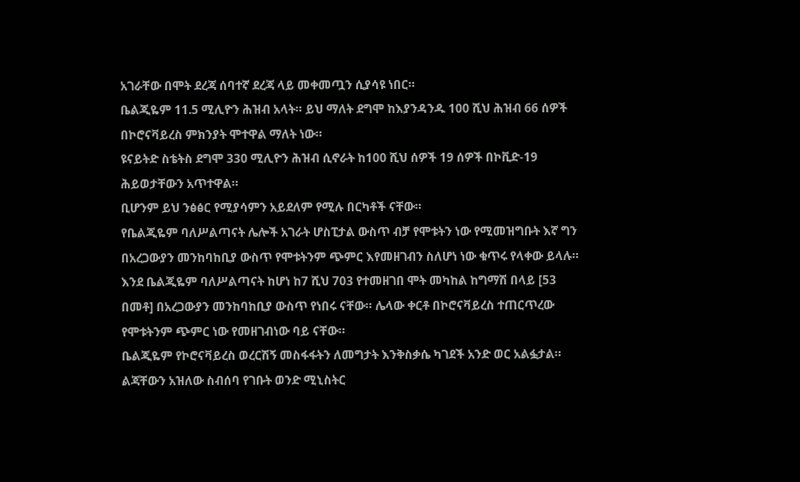አገራቸው በሞት ደረጃ ሰባተኛ ደረጃ ላይ መቀመጧን ሲያሳዩ ነበር።
ቤልጂዬም 11.5 ሚሊዮን ሕዝብ አላት። ይህ ማለት ደግሞ ከእያንዳንዱ 100 ሺህ ሕዝብ 66 ሰዎች በኮሮናቫይረስ ምክንያት ሞተዋል ማለት ነው።
ዩናይትድ ስቴትስ ደግሞ 330 ሚሊዮን ሕዝብ ሲኖራት ከ100 ሺህ ሰዎች 19 ሰዎች በኮቪድ-19 ሕይወታቸውን አጥተዋል።
ቢሆንም ይህ ንፅፅር የሚያሳምን አይደለም የሚሉ በርካቶች ናቸው።
የቤልጂዬም ባለሥልጣናት ሌሎች አገራት ሆስፒታል ውስጥ ብቻ የሞቱትን ነው የሚመዝግቡት እኛ ግን በአረጋውያን መንከባከቢያ ውስጥ የሞቱትንም ጭምር እየመዘገብን ስለሆነ ነው ቁጥሩ የላቀው ይላሉ።
እንደ ቤልጂዬም ባለሥልጣናት ከሆነ ከ7 ሺህ 703 የተመዘገበ ሞት መካከል ከግማሽ በላይ [53 በመቶ] በአረጋውያን መንከባከቢያ ውስጥ የነበሩ ናቸው። ሌላው ቀርቶ በኮሮናቫይረስ ተጠርጥረው የሞቱትንም ጭምር ነው የመዘገብነው ባይ ናቸው።
ቤልጂዬም የኮሮናቫይረስ ወረርሽኝ መስፋፋትን ለመግታት እንቅስቃሴ ካገደች አንድ ወር አልፏታል።
ልጃቸውን አዝለው ስብሰባ የገቡት ወንድ ሚኒስትር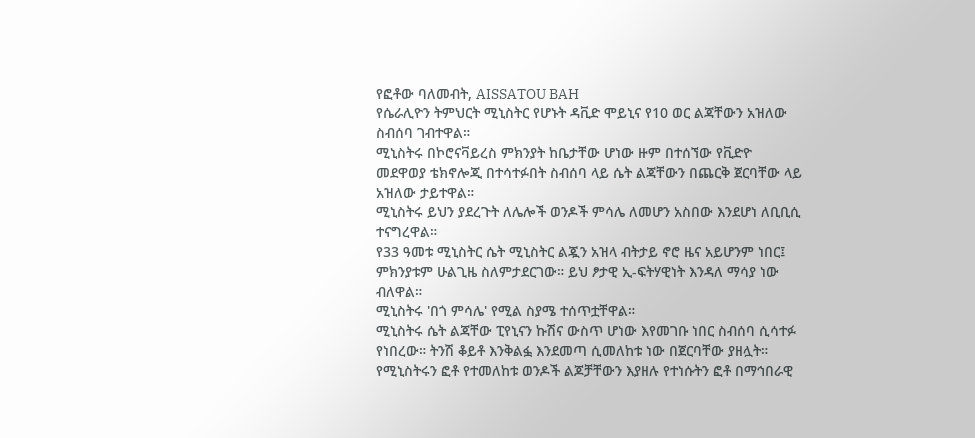የፎቶው ባለመብት, AISSATOU BAH
የሴራሊዮን ትምህርት ሚኒስትር የሆኑት ዳቪድ ሞይኒና የ10 ወር ልጃቸውን አዝለው ስብሰባ ገብተዋል።
ሚኒስትሩ በኮሮናቫይረስ ምክንያት ከቤታቸው ሆነው ዙም በተሰኘው የቪድዮ መደዋወያ ቴክኖሎጂ በተሳተፉበት ስብሰባ ላይ ሴት ልጃቸውን በጨርቅ ጀርባቸው ላይ አዝለው ታይተዋል።
ሚኒስትሩ ይህን ያደረጉት ለሌሎች ወንዶች ምሳሌ ለመሆን አስበው እንደሆነ ለቢቢሲ ተናግረዋል።
የ33 ዓመቱ ሚኒስትር ሴት ሚኒስትር ልጇን አዝላ ብትታይ ኖሮ ዜና አይሆንም ነበር፤ ምክንያቱም ሁልጊዜ ስለምታደርገው። ይህ ፆታዊ ኢ-ፍትሃዊነት እንዳለ ማሳያ ነው ብለዋል።
ሚኒስትሩ 'በጎ ምሳሌ' የሚል ስያሜ ተሰጥቷቸዋል።
ሚኒስትሩ ሴት ልጃቸው ፒየኒናን ኩሽና ውስጥ ሆነው እየመገቡ ነበር ስብሰባ ሲሳተፉ የነበረው። ትንሽ ቆይቶ እንቅልፏ እንደመጣ ሲመለከቱ ነው በጀርባቸው ያዘሏት።
የሚኒስትሩን ፎቶ የተመለከቱ ወንዶች ልጆቻቸውን እያዘሉ የተነሱትን ፎቶ በማኅበራዊ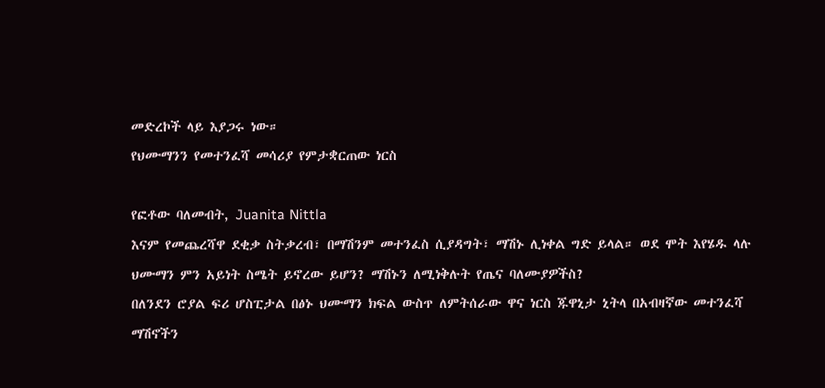መድረኮች ላይ እያጋሩ ነው።
የህሙማንን የመተንፈሻ መሳሪያ የምታቋርጠው ነርስ

የፎቶው ባለመብት, Juanita Nittla
እናም የመጨረሻዋ ደቂቃ ስትቃረብ፣ በማሽንም መተንፈስ ሲያዳግት፣ ማሽኑ ሊነቀል ግድ ይላል። ወደ ሞት እየሄዱ ላሉ ህሙማን ምን አይነት ስሜት ይኖረው ይሆን? ማሽኑን ለሚነቅሉት የጤና ባለሙያዎችስ?
በለንደን ሮያል ፍሪ ሆስፒታል በፅኑ ህሙማን ክፍል ውስጥ ለምትሰራው ዋና ነርስ ጁዋኒታ ኒትላ በአብዛኛው መተንፈሻ ማሽኖችን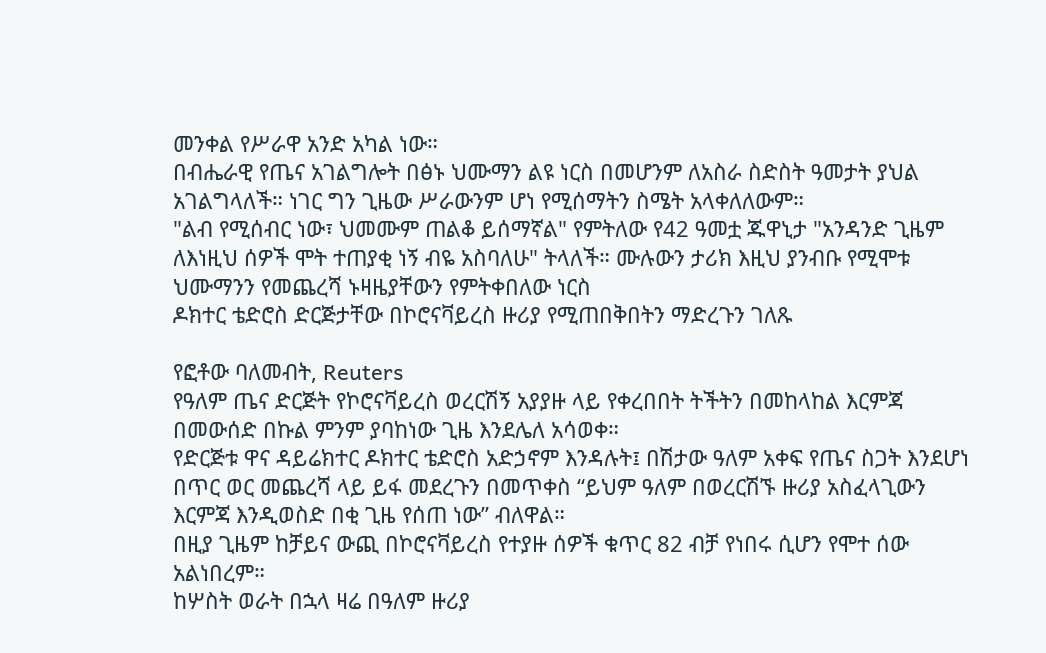መንቀል የሥራዋ አንድ አካል ነው።
በብሔራዊ የጤና አገልግሎት በፅኑ ህሙማን ልዩ ነርስ በመሆንም ለአስራ ስድስት ዓመታት ያህል አገልግላለች። ነገር ግን ጊዜው ሥራውንም ሆነ የሚሰማትን ስሜት አላቀለለውም።
"ልብ የሚሰብር ነው፣ ህመሙም ጠልቆ ይሰማኛል" የምትለው የ42 ዓመቷ ጁዋኒታ "አንዳንድ ጊዜም ለእነዚህ ሰዎች ሞት ተጠያቂ ነኝ ብዬ አስባለሁ" ትላለች። ሙሉውን ታሪክ እዚህ ያንብቡ የሚሞቱ ህሙማንን የመጨረሻ ኑዛዜያቸውን የምትቀበለው ነርስ
ዶክተር ቴድሮስ ድርጅታቸው በኮሮናቫይረስ ዙሪያ የሚጠበቅበትን ማድረጉን ገለጹ

የፎቶው ባለመብት, Reuters
የዓለም ጤና ድርጅት የኮሮናቫይረስ ወረርሽኝ አያያዙ ላይ የቀረበበት ትችትን በመከላከል እርምጃ በመውሰድ በኩል ምንም ያባከነው ጊዜ እንደሌለ አሳወቀ።
የድርጅቱ ዋና ዳይሬክተር ዶክተር ቴድሮስ አድኃኖም እንዳሉት፤ በሽታው ዓለም አቀፍ የጤና ስጋት እንደሆነ በጥር ወር መጨረሻ ላይ ይፋ መደረጉን በመጥቀስ “ይህም ዓለም በወረርሽኙ ዙሪያ አስፈላጊውን እርምጃ እንዲወስድ በቂ ጊዜ የሰጠ ነው” ብለዋል።
በዚያ ጊዜም ከቻይና ውጪ በኮሮናቫይረስ የተያዙ ሰዎች ቁጥር 82 ብቻ የነበሩ ሲሆን የሞተ ሰው አልነበረም።
ከሦስት ወራት በኋላ ዛሬ በዓለም ዙሪያ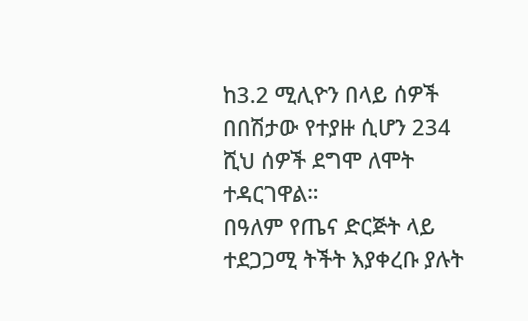ከ3.2 ሚሊዮን በላይ ሰዎች በበሽታው የተያዙ ሲሆን 234 ሺህ ሰዎች ደግሞ ለሞት ተዳርገዋል።
በዓለም የጤና ድርጅት ላይ ተደጋጋሚ ትችት እያቀረቡ ያሉት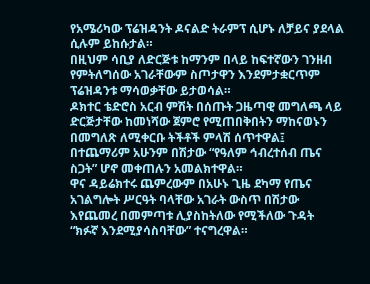የአሜሪካው ፕሬዝዳንት ዶናልድ ትራምፕ ሲሆኑ ለቻይና ያደላል ሲሉም ይከሱታል።
በዚህም ሳቢያ ለድርጅቱ ከማንም በላይ ከፍተኛውን ገንዘብ የምትለግሰው አገራቸውም ስጦታዋን እንደምታቋርጥም ፕሬዝዳንቱ ማሳወቃቸው ይታወሳል።
ዶክተር ቴድሮስ አርብ ምሽት በሰጡት ጋዜጣዊ መግለጫ ላይ ድርጅታቸው ከመነሻው ጀምሮ የሚጠበቅበትን ማከናወኑን በመግለጽ ለሚቀርቡ ትችቶች ምላሽ ሰጥተዋል፤ በተጨማሪም አሁንም በሽታው “የዓለም ኅብረተሰብ ጤና ስጋት” ሆኖ መቀጠሉን አመልክተዋል።
ዋና ዳይሬክተሩ ጨምረውም በአሁኑ ጊዜ ደካማ የጤና አገልግሎት ሥርዓት ባላቸው አገራት ውስጥ በሽታው እየጨመረ በመምጣቱ ሊያስከትለው የሚችለው ጉዳት “ክፉኛ እንደሚያሳስባቸው” ተናግረዋል።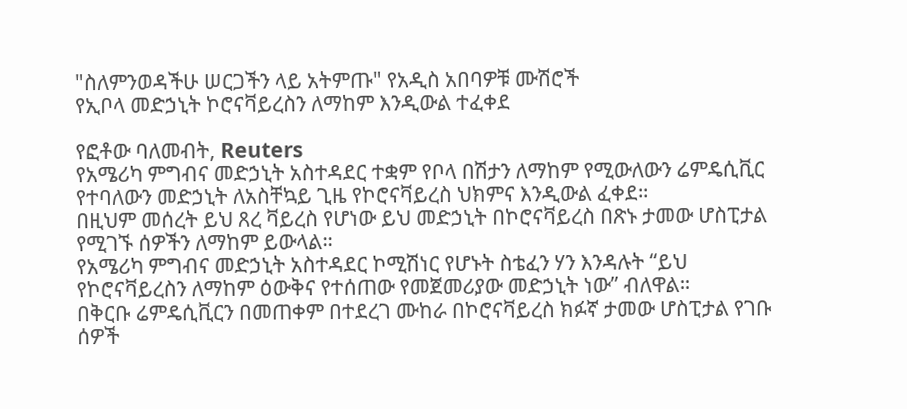"ስለምንወዳችሁ ሠርጋችን ላይ አትምጡ" የአዲስ አበባዎቹ ሙሽሮች
የኢቦላ መድኃኒት ኮሮናቫይረስን ለማከም እንዲውል ተፈቀደ

የፎቶው ባለመብት, Reuters
የአሜሪካ ምግብና መድኃኒት አስተዳደር ተቋም የቦላ በሽታን ለማከም የሚውለውን ሬምዴሲቪር የተባለውን መድኃኒት ለአስቸኳይ ጊዜ የኮሮናቫይረስ ህክምና እንዲውል ፈቀደ።
በዚህም መሰረት ይህ ጸረ ቫይረስ የሆነው ይህ መድኃኒት በኮሮናቫይረስ በጽኑ ታመው ሆስፒታል የሚገኙ ሰዎችን ለማከም ይውላል።
የአሜሪካ ምግብና መድኃኒት አስተዳደር ኮሚሽነር የሆኑት ስቴፈን ሃን እንዳሉት “ይህ የኮሮናቫይረስን ለማከም ዕውቅና የተሰጠው የመጀመሪያው መድኃኒት ነው” ብለዋል።
በቅርቡ ሬምዴሲቪርን በመጠቀም በተደረገ ሙከራ በኮሮናቫይረስ ክፉኛ ታመው ሆስፒታል የገቡ ሰዎች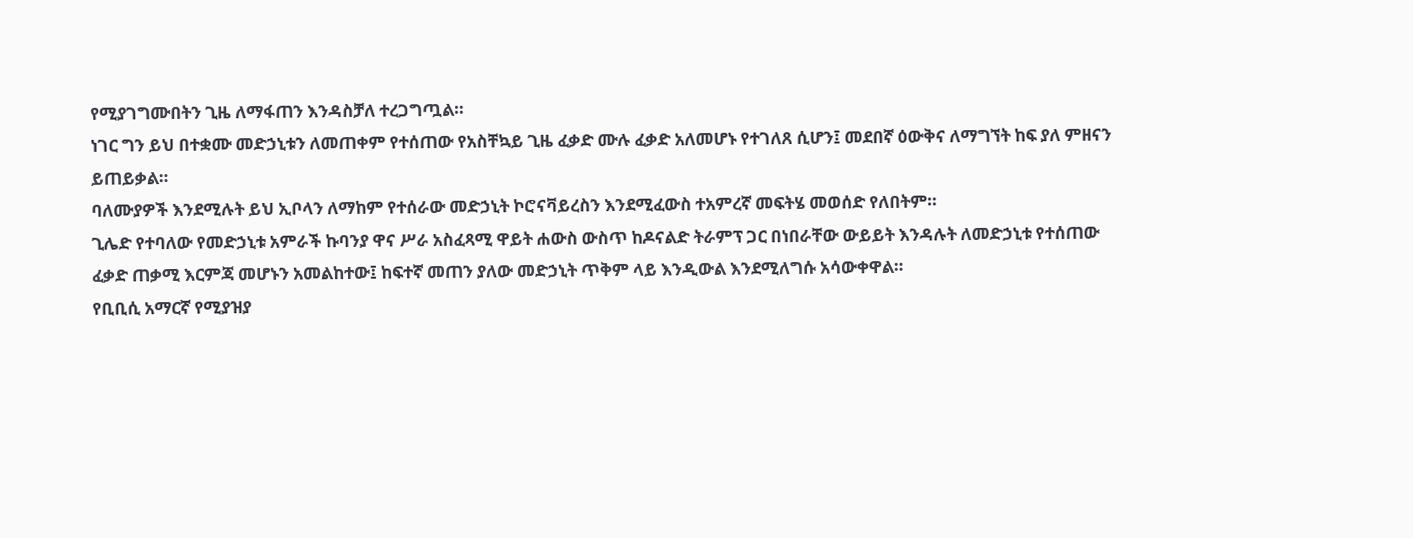የሚያገግሙበትን ጊዜ ለማፋጠን እንዳስቻለ ተረጋግጧል።
ነገር ግን ይህ በተቋሙ መድኃኒቱን ለመጠቀም የተሰጠው የአስቸኳይ ጊዜ ፈቃድ ሙሉ ፈቃድ አለመሆኑ የተገለጸ ሲሆን፤ መደበኛ ዕውቅና ለማግኘት ከፍ ያለ ምዘናን ይጠይቃል።
ባለሙያዎች እንደሚሉት ይህ ኢቦላን ለማከም የተሰራው መድኃኒት ኮሮናቫይረስን እንደሚፈውስ ተአምረኛ መፍትሄ መወሰድ የለበትም።
ጊሌድ የተባለው የመድኃኒቱ አምራች ኩባንያ ዋና ሥራ አስፈጻሚ ዋይት ሐውስ ውስጥ ከዶናልድ ትራምፕ ጋር በነበራቸው ውይይት እንዳሉት ለመድኃኒቱ የተሰጠው ፈቃድ ጠቃሚ እርምጃ መሆኑን አመልከተው፤ ከፍተኛ መጠን ያለው መድኃኒት ጥቅም ላይ እንዲውል እንደሚለግሱ አሳውቀዋል።
የቢቢሲ አማርኛ የሚያዝያ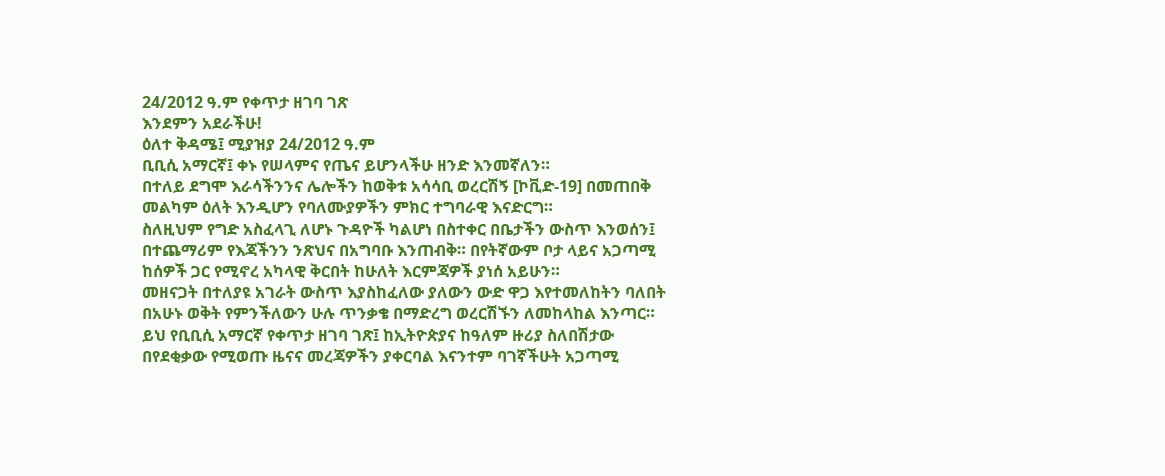24/2012 ዓ.ም የቀጥታ ዘገባ ገጽ
እንደምን አደራችሁ!
ዕለተ ቅዳሜ፤ ሚያዝያ 24/2012 ዓ.ም
ቢቢሲ አማርኛ፤ ቀኑ የሠላምና የጤና ይሆንላችሁ ዘንድ እንመኛለን።
በተለይ ደግሞ እራሳችንንና ሌሎችን ከወቅቱ አሳሳቢ ወረርሽኝ [ኮቪድ-19] በመጠበቅ መልካም ዕለት እንዲሆን የባለሙያዎችን ምክር ተግባራዊ እናድርግ።
ስለዚህም የግድ አስፈላጊ ለሆኑ ጉዳዮች ካልሆነ በስተቀር በቤታችን ውስጥ እንወሰን፤ በተጨማሪም የእጃችንን ንጽህና በአግባቡ እንጠብቅ። በየትኛውም ቦታ ላይና አጋጣሚ ከሰዎች ጋር የሚኖረ አካላዊ ቅርበት ከሁለት እርምጃዎች ያነሰ አይሁን።
መዘናጋት በተለያዩ አገራት ውስጥ እያስከፈለው ያለውን ውድ ዋጋ እየተመለከትን ባለበት በአሁኑ ወቅት የምንችለውን ሁሉ ጥንቃቄ በማድረግ ወረርሽኙን ለመከላከል እንጣር።
ይህ የቢቢሲ አማርኛ የቀጥታ ዘገባ ገጽ፤ ከኢትዮጵያና ከዓለም ዙሪያ ስለበሽታው በየደቂቃው የሚወጡ ዜናና መረጃዎችን ያቀርባል እናንተም ባገኛችሁት አጋጣሚ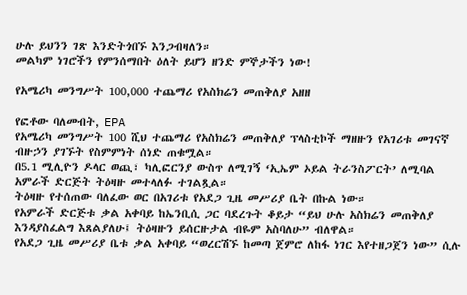ሁሉ ይህንን ገጽ እንድትጎበኙ እንጋብዛለን።
መልካም ነገሮችን የምንሰማበት ዕለት ይሆን ዘንድ ምኞታችን ነው!

የአሜሪካ መንግሥት 100,000 ተጨማሪ የአስክሬን መጠቅለያ አዘዘ

የፎቶው ባለመብት, EPA
የአሜሪካ መንግሥት 100 ሺህ ተጨማሪ የአስክሬን መጠቅለያ ፕላስቲኮች ማዘዙን የአገሪቱ መገናኛ ብዙኃን ያገኙት የስምምነት ሰነድ ጠቁሟል።
በ5.1 ሚሊዮን ዶላር ወጪ፣ ካሊፎርንያ ውስጥ ለሚገኝ ‘ኢኤም ኦይል ትራንስፖርት’ ለሚባል አምራች ድርጅት ትዕዛዙ መተላለፉ ተገልጿል።
ትዕዛዙ የተሰጠው ባለፈው ወር በአገሪቱ የአደጋ ጊዜ መሥሪያ ቤት በኩል ነው።
የአምራች ድርጅቱ ቃል አቀባይ ከኤንቢሲ ጋር ባደረጉት ቆይታ “ይህ ሁሉ አስክሬን መጠቅለያ እንዳያስፈልግ እጸልያለሁ፤ ትዕዛዙን ይሰርዙታል ብዬም አስባለሁ” ብለዋል።
የአደጋ ጊዜ መሥሪያ ቤቱ ቃል አቀባይ “ወረርሽኙ ከመጣ ጀምሮ ለከፋ ነገር እየተዘጋጀን ነው” ሲሉ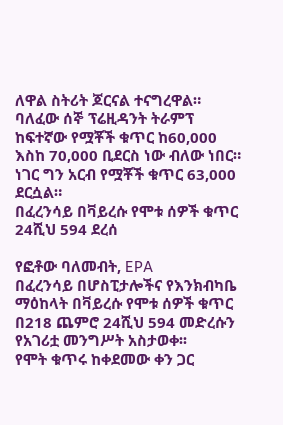ለዋል ስትሪት ጆርናል ተናግረዋል።
ባለፈው ሰኞ ፕሬዚዳንት ትራምፕ ከፍተኛው የሟቾች ቁጥር ከ60,000 እስከ 70,000 ቢደርስ ነው ብለው ነበር። ነገር ግን አርብ የሟቾች ቁጥር 63,000 ደርሷል።
በፈረንሳይ በቫይረሱ የሞቱ ሰዎች ቁጥር 24ሺህ 594 ደረሰ

የፎቶው ባለመብት, EPA
በፈረንሳይ በሆስፒታሎችና የእንክብካቤ ማዕከላት በቫይረሱ የሞቱ ሰዎች ቁጥር በ218 ጨምሮ 24ሺህ 594 መድረሱን የአገሪቷ መንግሥት አስታወቀ፡፡
የሞት ቁጥሩ ከቀደመው ቀን ጋር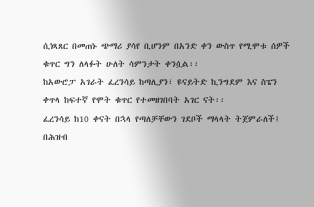ሲነጻጸር በመጠኑ ጭማሪ ያሳየ ቢሆንም በአንድ ቀን ውስጥ የሚሞቱ ሰዎች ቁጥር ግን ለላፉት ሁለት ሳምንታት ቀንሷል፡፡
ከአውሮፓ አገራት ፈረንሳይ ከጣሊያን፣ ዩናይትድ ኪንግደም እና ስፔን ቀጥላ ከፍተኛ የሞት ቁጥር የተመዘገበባት አገር ናት፡፡
ፈረንሳይ ከ10 ቀናት በኋላ የጣለቻቸውን ገደቦች ማላላት ትጀምራለች፤ በሕዝብ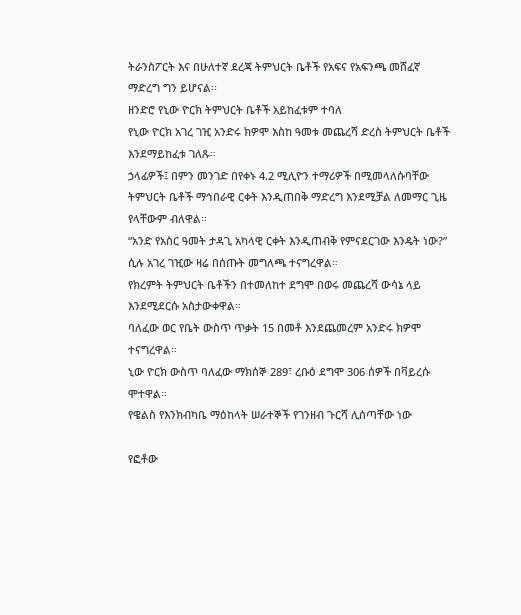ትራንስፖርት እና በሁለተኛ ደረጃ ትምህርት ቤቶች የአፍና የአፍንጫ መሸፈኛ ማድረግ ግን ይሆናል፡፡
ዘንድሮ የኒው ዮርክ ትምህርት ቤቶች አይከፈቱም ተባለ
የኒው ዮርክ አገረ ገዢ አንድሩ ክዎሞ እስከ ዓመቱ መጨረሻ ድረስ ትምህርት ቤቶች እንደማይከፈቱ ገለጹ።
ኃላፊዎች፤ በምን መንገድ በየቀኑ 4.2 ሚሊዮን ተማሪዎች በሚመላለሱባቸው ትምህርት ቤቶች ማኅበራዊ ርቀት እንዲጠበቅ ማድረግ እንደሚቻል ለመማር ጊዜ የላቸውም ብለዋል።
“አንድ የአስር ዓመት ታዳጊ አካላዊ ርቀት እንዲጠብቅ የምናደርገው እንዴት ነው?” ሲሉ አገረ ገዢው ዛሬ በሰጡት መግለጫ ተናግረዋል።
የክረምት ትምህርት ቤቶችን በተመለከተ ደግሞ በወሩ መጨረሻ ውሳኔ ላይ እንደሚደርሱ አስታውቀዋል።
ባለፈው ወር የቤት ውስጥ ጥቃት 15 በመቶ እንደጨመረም አንድሩ ክዎሞ ተናግረዋል።
ኒው ዮርክ ውስጥ ባለፈው ማክሰኞ 289፣ ረቡዕ ደግሞ 306 ሰዎች በቫይረሱ ሞተዋል።
የዌልስ የእንክብካቤ ማዕከላት ሠራተኞች የገንዘብ ጉርሻ ሊሰጣቸው ነው

የፎቶው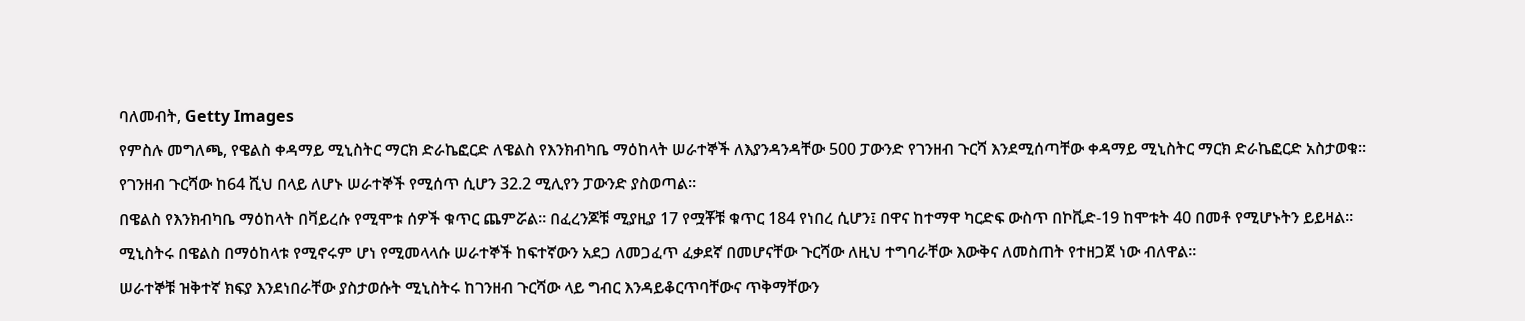ባለመብት, Getty Images
የምስሉ መግለጫ, የዌልስ ቀዳማይ ሚኒስትር ማርክ ድራኬፎርድ ለዌልስ የእንክብካቤ ማዕከላት ሠራተኞች ለእያንዳንዳቸው 500 ፓውንድ የገንዘብ ጉርሻ እንደሚሰጣቸው ቀዳማይ ሚኒስትር ማርክ ድራኬፎርድ አስታወቁ፡፡
የገንዘብ ጉርሻው ከ64 ሺህ በላይ ለሆኑ ሠራተኞች የሚሰጥ ሲሆን 32.2 ሚሊየን ፓውንድ ያስወጣል፡፡
በዌልስ የእንክብካቤ ማዕከላት በቫይረሱ የሚሞቱ ሰዎች ቁጥር ጨምሯል፡፡ በፈረንጆቹ ሚያዚያ 17 የሟቾቹ ቁጥር 184 የነበረ ሲሆን፤ በዋና ከተማዋ ካርድፍ ውስጥ በኮቪድ-19 ከሞቱት 40 በመቶ የሚሆኑትን ይይዛል፡፡
ሚኒስትሩ በዌልስ በማዕከላቱ የሚኖሩም ሆነ የሚመላላሱ ሠራተኞች ከፍተኛውን አደጋ ለመጋፈጥ ፈቃደኛ በመሆናቸው ጉርሻው ለዚህ ተግባራቸው እውቅና ለመስጠት የተዘጋጀ ነው ብለዋል፡፡
ሠራተኞቹ ዝቅተኛ ክፍያ እንደነበራቸው ያስታወሱት ሚኒስትሩ ከገንዘብ ጉርሻው ላይ ግብር እንዳይቆርጥባቸውና ጥቅማቸውን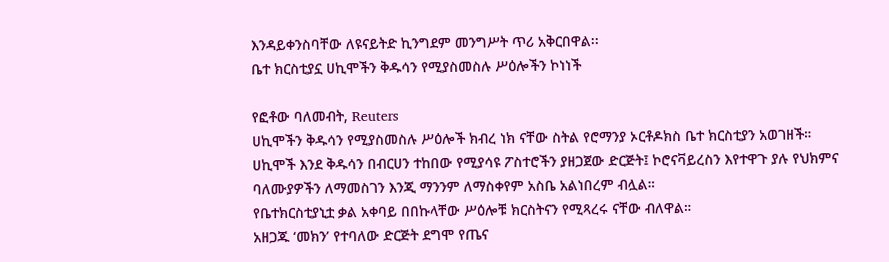እንዳይቀንስባቸው ለዩናይትድ ኪንግደም መንግሥት ጥሪ አቅርበዋል፡፡
ቤተ ክርስቲያኗ ሀኪሞችን ቅዱሳን የሚያስመስሉ ሥዕሎችን ኮነነች

የፎቶው ባለመብት, Reuters
ሀኪሞችን ቅዱሳን የሚያስመስሉ ሥዕሎች ክብረ ነክ ናቸው ስትል የሮማንያ ኦርቶዶክስ ቤተ ክርስቲያን አወገዘች።
ሀኪሞች እንደ ቅዱሳን በብርሀን ተከበው የሚያሳዩ ፖስተሮችን ያዘጋጀው ድርጅት፤ ኮሮናቫይረስን እየተዋጉ ያሉ የህክምና ባለሙያዎችን ለማመስገን እንጂ ማንንም ለማስቀየም አስቤ አልነበረም ብሏል።
የቤተክርስቲያኒቷ ቃል አቀባይ በበኩላቸው ሥዕሎቹ ክርስትናን የሚጻረሩ ናቸው ብለዋል።
አዘጋጁ ‘መክን’ የተባለው ድርጅት ደግሞ የጤና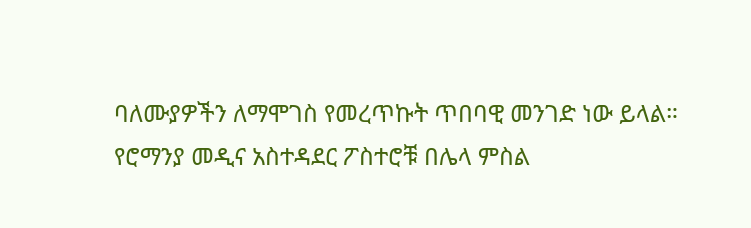ባለሙያዎችን ለማሞገስ የመረጥኩት ጥበባዊ መንገድ ነው ይላል።
የሮማንያ መዲና አስተዳደር ፖስተሮቹ በሌላ ምስል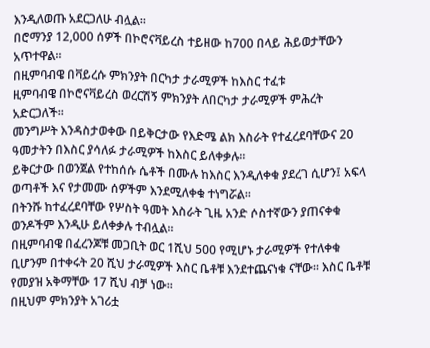እንዲለወጡ አደርጋለሁ ብሏል።
በሮማንያ 12,000 ሰዎች በኮሮናቫይረስ ተይዘው ከ700 በላይ ሕይወታቸውን አጥተዋል።
በዚምባብዌ በቫይረሱ ምክንያት በርካታ ታራሚዎች ከእስር ተፈቱ
ዚምባብዌ በኮሮናቫይረስ ወረርሽኝ ምክንያት ለበርካታ ታራሚዎች ምሕረት አድርጋለች፡፡
መንግሥት እንዳስታወቀው በይቅርታው የእድሜ ልክ እስራት የተፈረደባቸውና 20 ዓመታትን በእስር ያሳለፉ ታራሚዎች ከእስር ይለቀቃሉ፡፡
ይቅርታው በወንጀል የተከሰሱ ሴቶች በሙሉ ከእስር እንዲለቀቁ ያደረገ ሲሆን፤ አፍላ ወጣቶች እና የታመሙ ሰዎችም እንደሚለቀቁ ተነግሯል፡፡
በትንሹ ከተፈረደባቸው የሦስት ዓመት እስራት ጊዜ አንድ ሶስተኛውን ያጠናቀቁ ወንዶችም እንዲሁ ይለቀቃሉ ተብሏል፡፡
በዚምባብዌ በፈረንጆቹ መጋቢት ወር 1ሺህ 500 የሚሆኑ ታራሚዎች የተለቀቁ ቢሆንም በተቀሩት 20 ሺህ ታራሚዎች እስር ቤቶቹ እንደተጨናነቁ ናቸው፡፡ እስር ቤቶቹ የመያዝ አቅማቸው 17 ሺህ ብቻ ነው፡፡
በዚህም ምክንያት አገሪቷ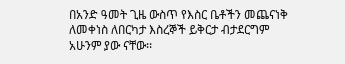በአንድ ዓመት ጊዜ ውስጥ የእስር ቤቶችን መጨናነቅ ለመቀነስ ለበርካታ እስረኞች ይቅርታ ብታደርግም አሁንም ያው ናቸው፡፡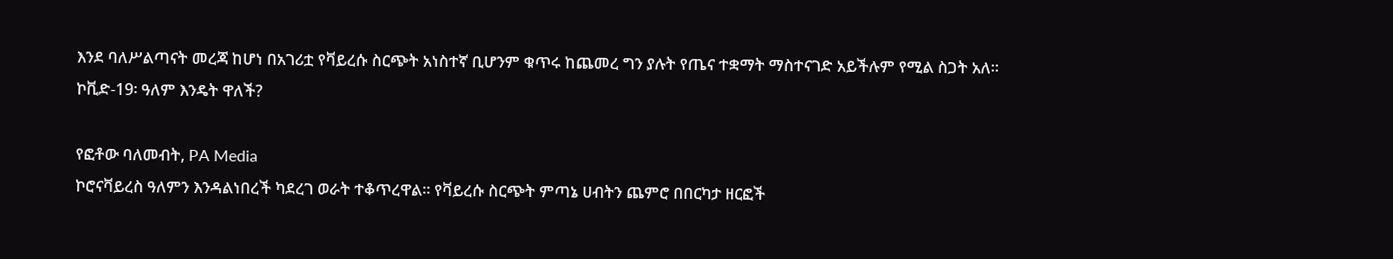እንደ ባለሥልጣናት መረጃ ከሆነ በአገሪቷ የቫይረሱ ስርጭት አነስተኛ ቢሆንም ቁጥሩ ከጨመረ ግን ያሉት የጤና ተቋማት ማስተናገድ አይችሉም የሚል ስጋት አለ፡፡
ኮቪድ-19፡ ዓለም እንዴት ዋለች?

የፎቶው ባለመብት, PA Media
ኮሮናቫይረስ ዓለምን እንዳልነበረች ካደረገ ወራት ተቆጥረዋል። የቫይረሱ ስርጭት ምጣኔ ሀብትን ጨምሮ በበርካታ ዘርፎች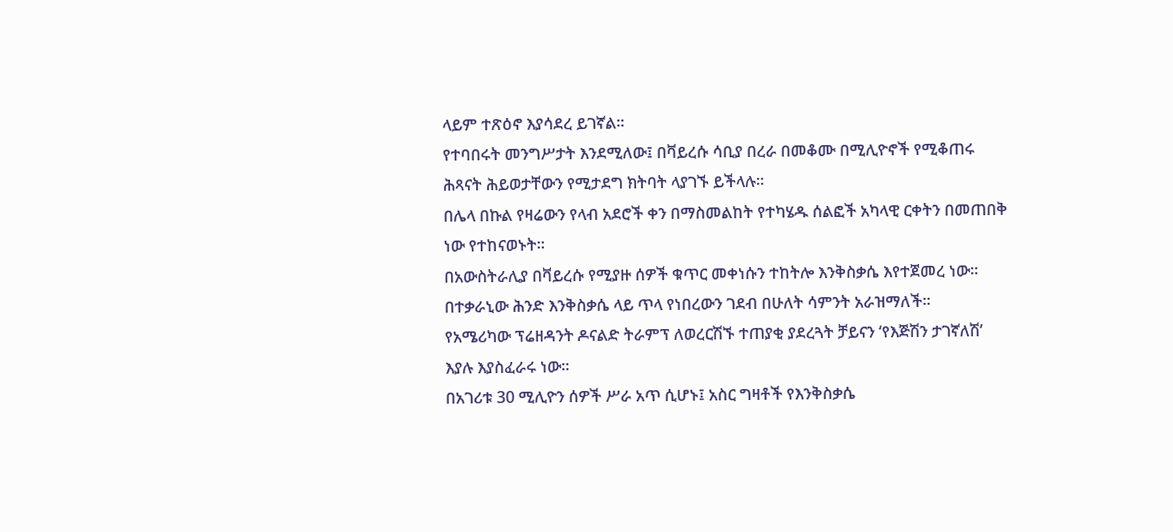ላይም ተጽዕኖ እያሳደረ ይገኛል።
የተባበሩት መንግሥታት እንደሚለው፤ በቫይረሱ ሳቢያ በረራ በመቆሙ በሚሊዮኖች የሚቆጠሩ ሕጻናት ሕይወታቸውን የሚታደግ ክትባት ላያገኙ ይችላሉ።
በሌላ በኩል የዛሬውን የላብ አደሮች ቀን በማስመልከት የተካሄዱ ሰልፎች አካላዊ ርቀትን በመጠበቅ ነው የተከናወኑት።
በአውስትራሊያ በቫይረሱ የሚያዙ ሰዎች ቁጥር መቀነሱን ተከትሎ እንቅስቃሴ እየተጀመረ ነው። በተቃራኒው ሕንድ እንቅስቃሴ ላይ ጥላ የነበረውን ገደብ በሁለት ሳምንት አራዝማለች።
የአሜሪካው ፕሬዘዳንት ዶናልድ ትራምፕ ለወረርሽኙ ተጠያቂ ያደረጓት ቻይናን ‘የእጅሽን ታገኛለሽ’ እያሉ እያስፈራሩ ነው።
በአገሪቱ 30 ሚሊዮን ሰዎች ሥራ አጥ ሲሆኑ፤ አስር ግዛቶች የእንቅስቃሴ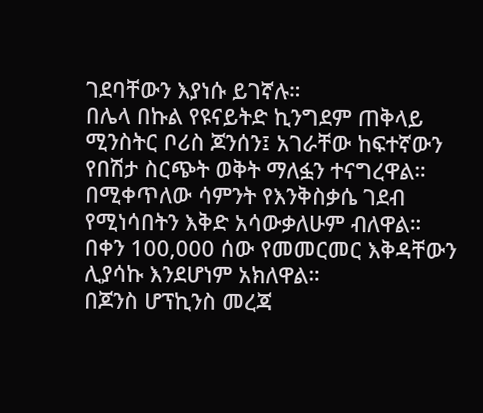ገደባቸውን እያነሱ ይገኛሉ።
በሌላ በኩል የዩናይትድ ኪንግደም ጠቅላይ ሚንስትር ቦሪስ ጆንሰን፤ አገራቸው ከፍተኛውን የበሽታ ስርጭት ወቅት ማለፏን ተናግረዋል። በሚቀጥለው ሳምንት የእንቅስቃሴ ገደብ የሚነሳበትን እቅድ አሳውቃለሁም ብለዋል።
በቀን 100,000 ሰው የመመርመር እቅዳቸውን ሊያሳኩ እንደሆነም አክለዋል።
በጆንስ ሆፕኪንስ መረጃ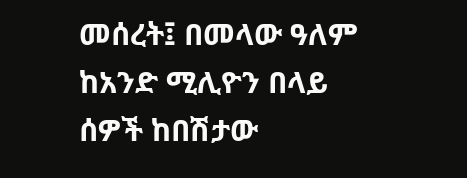መሰረት፤ በመላው ዓለም ከአንድ ሚሊዮን በላይ ሰዎች ከበሽታው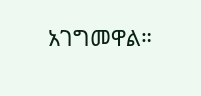አገግመዋል።